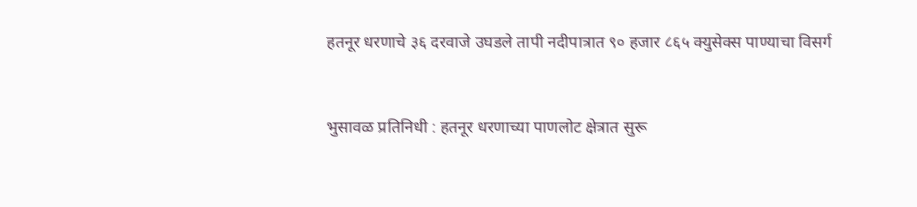हतनूर धरणाचे ३६ दरवाजे उघडले तापी नदीपात्रात ९० हजार ८६५ क्युसेक्स पाण्याचा विसर्ग


भुसावळ प्रतिनिधी : हतनूर धरणाच्या पाणलोट क्षेत्रात सुरू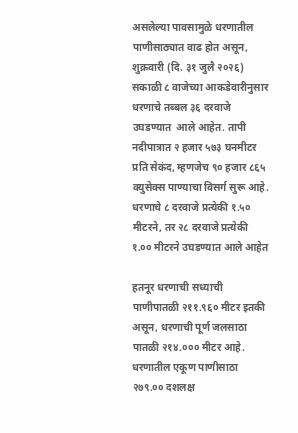असलेल्या पावसामुळे धरणातील पाणीसाठ्यात वाढ होत असून, शुक्रवारी (दि. ३१ जुलै २०२६) सकाळी ८ वाजेच्या आकडेवारीनुसार धरणाचे तब्बल ३६ दरवाजे उघडण्यात  आले आहेत. तापी नदीपात्रात २ हजार ५७३ घनमीटर प्रति सेकंद, म्हणजेच ९० हजार ८६५ क्युसेक्स पाण्याचा विसर्ग सुरू आहे.
धरणाचे ८ दरवाजे प्रत्येकी १.५० मीटरने, तर २८ दरवाजे प्रत्येकी १.०० मीटरने उघडण्यात आले आहेत

हतनूर धरणाची सध्याची पाणीपातळी २११.९६० मीटर इतकी असून, धरणाची पूर्ण जलसाठा पातळी २१४.००० मीटर आहे. धरणातील एकूण पाणीसाठा २७९.०० दशलक्ष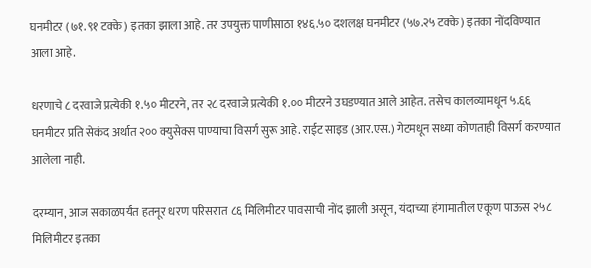घनमीटर (७१.९१ टक्के) इतका झाला आहे. तर उपयुक्त पाणीसाठा १४६.५० दशलक्ष घनमीटर (५७.२५ टक्के) इतका नोंदविण्यात आला आहे.

धरणाचे ८ दरवाजे प्रत्येकी १.५० मीटरने, तर २८ दरवाजे प्रत्येकी १.०० मीटरने उघडण्यात आले आहेत. तसेच कालव्यामधून ५.६६ घनमीटर प्रति सेकंद अर्थात २०० क्युसेक्स पाण्याचा विसर्ग सुरू आहे. राईट साइड (आर.एस.) गेटमधून सध्या कोणताही विसर्ग करण्यात आलेला नाही.

दरम्यान, आज सकाळपर्यंत हतनूर धरण परिसरात ८६ मिलिमीटर पावसाची नोंद झाली असून, यंदाच्या हंगामातील एकूण पाऊस २५८ मिलिमीटर इतका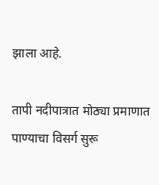झाला आहे.

तापी नदीपात्रात मोठ्या प्रमाणात पाण्याचा विसर्ग सुरू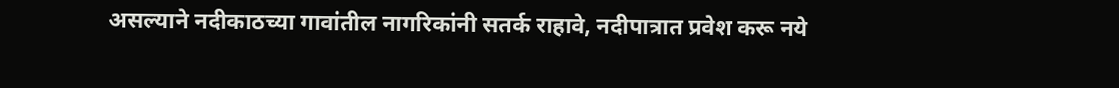असल्याने नदीकाठच्या गावांतील नागरिकांनी सतर्क राहावे, नदीपात्रात प्रवेश करू नये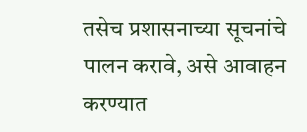तसेच प्रशासनाच्या सूचनांचे पालन करावे, असे आवाहन करण्यात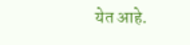येत आहे.